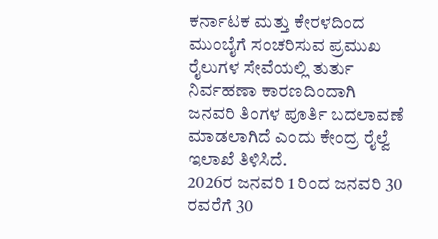ಕರ್ನಾಟಕ ಮತ್ತು ಕೇರಳದಿಂದ ಮುಂಬೈಗೆ ಸಂಚರಿಸುವ ಪ್ರಮುಖ ರೈಲುಗಳ ಸೇವೆಯಲ್ಲಿ ತುರ್ತು ನಿರ್ವಹಣಾ ಕಾರಣದಿಂದಾಗಿ ಜನವರಿ ತಿಂಗಳ ಪೂರ್ತಿ ಬದಲಾವಣೆ ಮಾಡಲಾಗಿದೆ ಎಂದು ಕೇಂದ್ರ ರೈಲ್ವೆ ಇಲಾಖೆ ತಿಳಿಸಿದೆ.
2026ರ ಜನವರಿ 1 ರಿಂದ ಜನವರಿ 30 ರವರೆಗೆ 30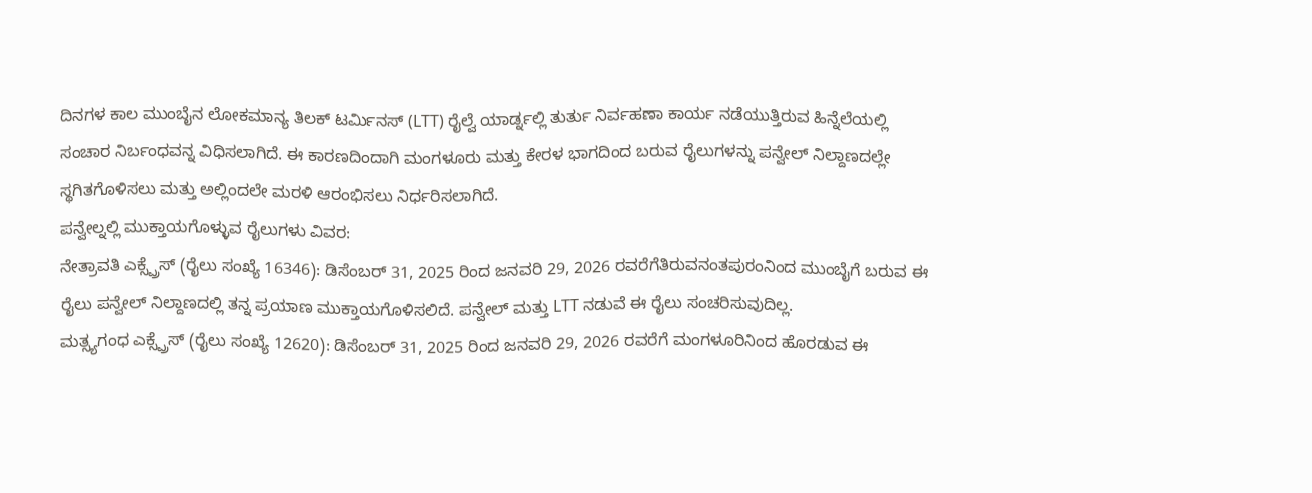ದಿನಗಳ ಕಾಲ ಮುಂಬೈನ ಲೋಕಮಾನ್ಯ ತಿಲಕ್ ಟರ್ಮಿನಸ್ (LTT) ರೈಲ್ವೆ ಯಾರ್ಡ್ನಲ್ಲಿ ತುರ್ತು ನಿರ್ವಹಣಾ ಕಾರ್ಯ ನಡೆಯುತ್ತಿರುವ ಹಿನ್ನೆಲೆಯಲ್ಲಿ ಸಂಚಾರ ನಿರ್ಬಂಧವನ್ನ ವಿಧಿಸಲಾಗಿದೆ. ಈ ಕಾರಣದಿಂದಾಗಿ ಮಂಗಳೂರು ಮತ್ತು ಕೇರಳ ಭಾಗದಿಂದ ಬರುವ ರೈಲುಗಳನ್ನು ಪನ್ವೇಲ್ ನಿಲ್ದಾಣದಲ್ಲೇ ಸ್ಥಗಿತಗೊಳಿಸಲು ಮತ್ತು ಅಲ್ಲಿಂದಲೇ ಮರಳಿ ಆರಂಭಿಸಲು ನಿರ್ಧರಿಸಲಾಗಿದೆ.
ಪನ್ವೇಲ್ನಲ್ಲಿ ಮುಕ್ತಾಯಗೊಳ್ಳುವ ರೈಲುಗಳು ವಿವರ:
ನೇತ್ರಾವತಿ ಎಕ್ಸ್ಪ್ರೆಸ್ (ರೈಲು ಸಂಖ್ಯೆ 16346): ಡಿಸೆಂಬರ್ 31, 2025 ರಿಂದ ಜನವರಿ 29, 2026 ರವರೆಗೆತಿರುವನಂತಪುರಂನಿಂದ ಮುಂಬೈಗೆ ಬರುವ ಈ ರೈಲು ಪನ್ವೇಲ್ ನಿಲ್ದಾಣದಲ್ಲಿ ತನ್ನ ಪ್ರಯಾಣ ಮುಕ್ತಾಯಗೊಳಿಸಲಿದೆ. ಪನ್ವೇಲ್ ಮತ್ತು LTT ನಡುವೆ ಈ ರೈಲು ಸಂಚರಿಸುವುದಿಲ್ಲ.
ಮತ್ಸ್ಯಗಂಧ ಎಕ್ಸ್ಪ್ರೆಸ್ (ರೈಲು ಸಂಖ್ಯೆ 12620): ಡಿಸೆಂಬರ್ 31, 2025 ರಿಂದ ಜನವರಿ 29, 2026 ರವರೆಗೆ ಮಂಗಳೂರಿನಿಂದ ಹೊರಡುವ ಈ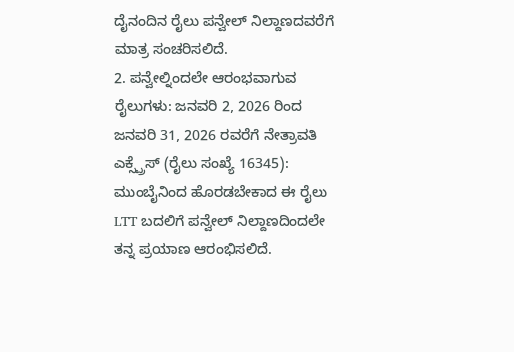ದೈನಂದಿನ ರೈಲು ಪನ್ವೇಲ್ ನಿಲ್ದಾಣದವರೆಗೆ ಮಾತ್ರ ಸಂಚರಿಸಲಿದೆ.
2. ಪನ್ವೇಲ್ನಿಂದಲೇ ಆರಂಭವಾಗುವ ರೈಲುಗಳು: ಜನವರಿ 2, 2026 ರಿಂದ ಜನವರಿ 31, 2026 ರವರೆಗೆ ನೇತ್ರಾವತಿ ಎಕ್ಸ್ಪ್ರೆಸ್ (ರೈಲು ಸಂಖ್ಯೆ 16345): ಮುಂಬೈನಿಂದ ಹೊರಡಬೇಕಾದ ಈ ರೈಲು LTT ಬದಲಿಗೆ ಪನ್ವೇಲ್ ನಿಲ್ದಾಣದಿಂದಲೇ ತನ್ನ ಪ್ರಯಾಣ ಆರಂಭಿಸಲಿದೆ.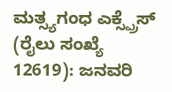ಮತ್ಸ್ಯಗಂಧ ಎಕ್ಸ್ಪ್ರೆಸ್ (ರೈಲು ಸಂಖ್ಯೆ 12619): ಜನವರಿ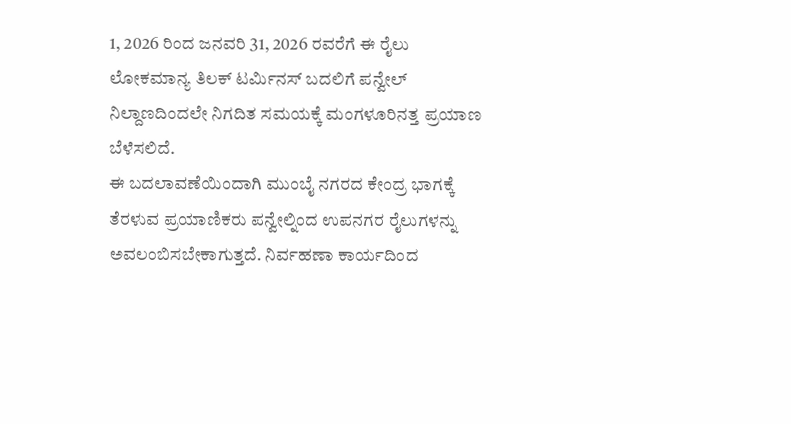1, 2026 ರಿಂದ ಜನವರಿ 31, 2026 ರವರೆಗೆ ಈ ರೈಲು ಲೋಕಮಾನ್ಯ ತಿಲಕ್ ಟರ್ಮಿನಸ್ ಬದಲಿಗೆ ಪನ್ವೇಲ್ ನಿಲ್ದಾಣದಿಂದಲೇ ನಿಗದಿತ ಸಮಯಕ್ಕೆ ಮಂಗಳೂರಿನತ್ತ ಪ್ರಯಾಣ ಬೆಳೆಸಲಿದೆ.
ಈ ಬದಲಾವಣೆಯಿಂದಾಗಿ ಮುಂಬೈ ನಗರದ ಕೇಂದ್ರ ಭಾಗಕ್ಕೆ ತೆರಳುವ ಪ್ರಯಾಣಿಕರು ಪನ್ವೇಲ್ನಿಂದ ಉಪನಗರ ರೈಲುಗಳನ್ನು ಅವಲಂಬಿಸಬೇಕಾಗುತ್ತದೆ. ನಿರ್ವಹಣಾ ಕಾರ್ಯದಿಂದ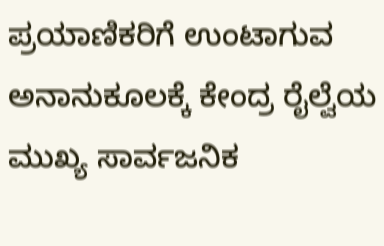ಪ್ರಯಾಣಿಕರಿಗೆ ಉಂಟಾಗುವ ಅನಾನುಕೂಲಕ್ಕೆ ಕೇಂದ್ರ ರೈಲ್ವೆಯ ಮುಖ್ಯ ಸಾರ್ವಜನಿಕ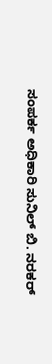ಸಂಪರ್ಕ ಅಧಿಕಾರಿ ಸುನಿಲ್ ಬಿ. ನರಕರ್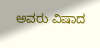ಅವರು ವಿಷಾದ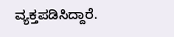ವ್ಯಕ್ತಪಡಿಸಿದ್ದಾರೆ.